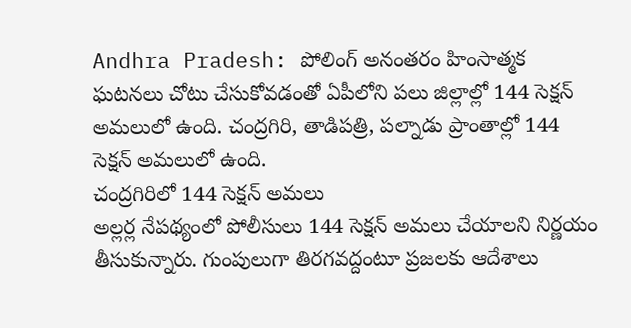Andhra Pradesh: పోలింగ్ అనంతరం హింసాత్మక ఘటనలు చోటు చేసుకోవడంతో ఏపీలోని పలు జిల్లాల్లో 144 సెక్షన్ అమలులో ఉంది. చంద్రగిరి, తాడిపత్రి, పల్నాడు ప్రాంతాల్లో 144 సెక్షన్ అమలులో ఉంది.
చంద్రగిరిలో 144 సెక్షన్ అమలు
అల్లర్ల నేపథ్యంలో పోలీసులు 144 సెక్షన్ అమలు చేయాలని నిర్ణయం తీసుకున్నారు. గుంపులుగా తిరగవద్దంటూ ప్రజలకు ఆదేశాలు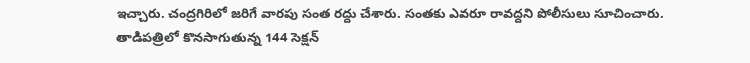ఇచ్చారు. చంద్రగిరిలో జరిగే వారపు సంత రద్దు చేశారు. సంతకు ఎవరూ రావద్దని పోలీసులు సూచించారు.
తాడిపత్రిలో కొనసాగుతున్న 144 సెక్షన్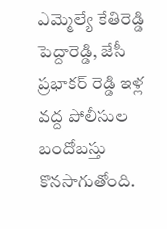ఎమ్మెల్యే కేతిరెడ్డి పెద్దారెడ్డి, జేసీ ప్రభాకర్ రెడ్డి ఇళ్ల వద్ద పోలీసుల బందోబస్తు కొనసాగుతోంది.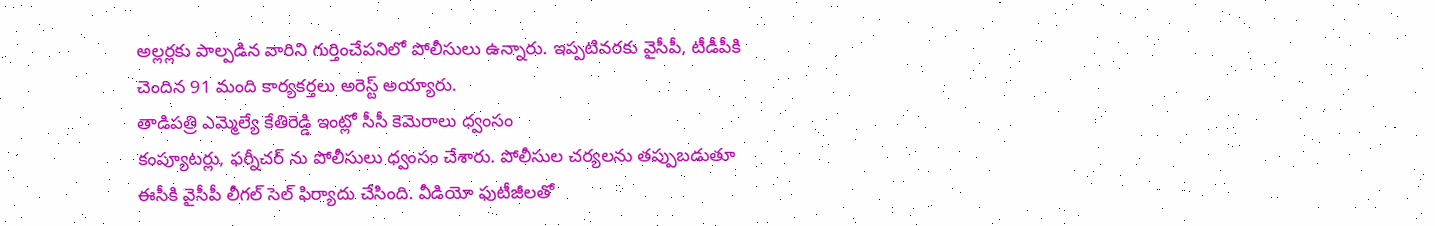అల్లర్లకు పాల్పడిన వారిని గుర్తించేపనిలో పోలీసులు ఉన్నారు. ఇప్పటివరకు వైసీపీ, టీడీపీకి చెందిన 91 మంది కార్యకర్తలు అరెస్ట్ అయ్యారు.
తాడిపత్రి ఎమ్మెల్యే కేతిరెడ్డి ఇంట్లో సీసీ కెమెరాలు ధ్వంసం
కంప్యూటర్లు, ఫర్నీచర్ ను పోలీసులు ధ్వంసం చేశారు. పోలీసుల చర్యలను తప్పుబడుతూ ఈసీకి వైసీపీ లీగల్ సెల్ ఫిర్యాదు చేసింది. వీడియో ఫుటీజీలతో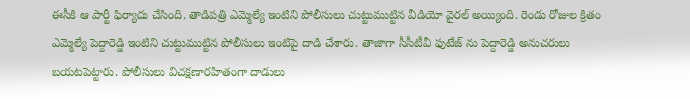ఈసీకి ఆ పార్టీ ఫిర్యాదు చేసింది. తాడిపత్రి ఎమ్మెల్యే ఇంటిని పోలీసులు చుట్టుముట్టిన వీడియో వైరల్ అయ్యింది. రెండు రోజుల క్రితం ఎమ్మెల్యే పెద్దారెడ్డి ఇంటిని చుట్టుముట్టిన పోలీసులు ఇంటిపై దాడి చేశారు. తాజాగా సీసీటీవీ ఫుటేజ్ ను పెద్దారెడ్డి అనుచరులు బయటపెట్టారు. పోలీసులు విచక్షణారహితంగా దాడులు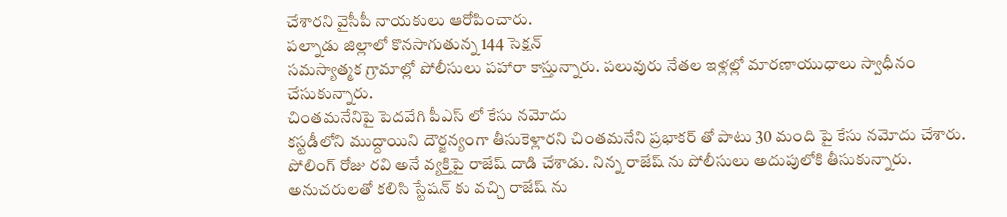చేశారని వైసీపీ నాయకులు ఆరోపించారు.
పల్నాడు జిల్లాలో కొనసాగుతున్న 144 సెక్షన్
సమస్యాత్మక గ్రామాల్లో పోలీసులు పహారా కాస్తున్నారు. పలువురు నేతల ఇళ్లల్లో మారణాయుధాలు స్వాధీనం చేసుకున్నారు.
చింతమనేనిపై పెదవేగి పీఎస్ లో కేసు నమోదు
కస్టడీలోని ముద్దాయిని దౌర్జన్యంగా తీసుకెళ్లారని చింతమనేని ప్రభాకర్ తో పాటు 30 మంది పై కేసు నమోదు చేశారు. పోలింగ్ రోజు రవి అనే వ్యక్తిపై రాజేష్ దాడి చేశాడు. నిన్న రాజేష్ ను పోలీసులు అదుపులోకి తీసుకున్నారు. అనుచరులతో కలిసి స్టేషన్ కు వచ్చి రాజేష్ ను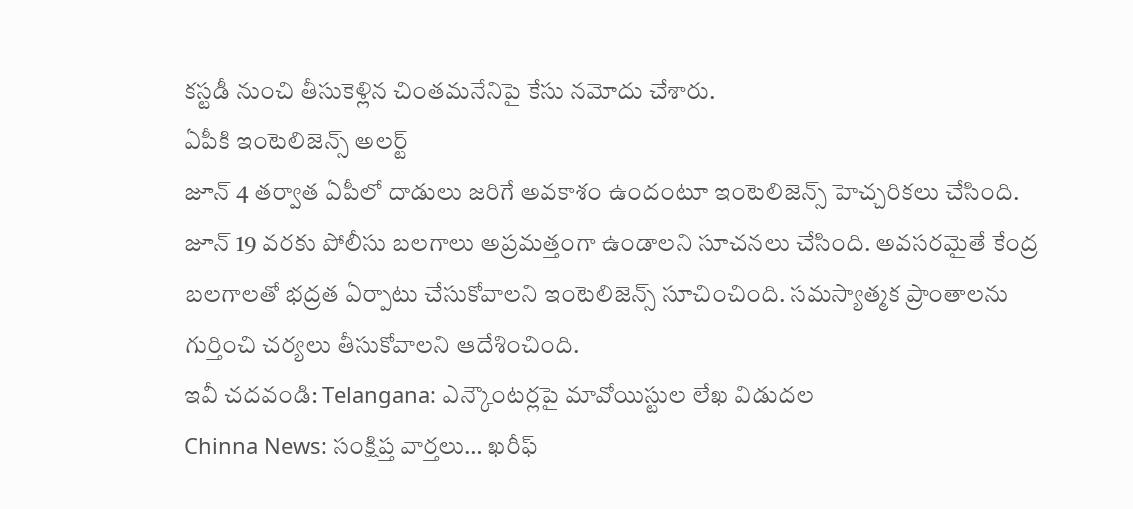కస్టడీ నుంచి తీసుకెళ్లిన చింతమనేనిపై కేసు నమోదు చేశారు.
ఏపీకి ఇంటెలిజెన్స్ అలర్ట్
జూన్ 4 తర్వాత ఏపీలో దాడులు జరిగే అవకాశం ఉందంటూ ఇంటెలిజెన్స్ హెచ్చరికలు చేసింది. జూన్ 19 వరకు పోలీసు బలగాలు అప్రమత్తంగా ఉండాలని సూచనలు చేసింది. అవసరమైతే కేంద్ర బలగాలతో భద్రత ఏర్పాటు చేసుకోవాలని ఇంటెలిజెన్స్ సూచించింది. సమస్యాత్మక ప్రాంతాలను గుర్తించి చర్యలు తీసుకోవాలని ఆదేశించింది.
ఇవీ చదవండి: Telangana: ఎన్కౌంటర్లపై మావోయిస్టుల లేఖ విడుదల
Chinna News: సంక్షిప్త వార్తలు… ఖరీఫ్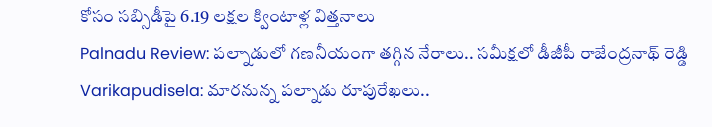కోసం సబ్సిడీపై 6.19 లక్షల క్వింటాళ్ల విత్తనాలు
Palnadu Review: పల్నాడులో గణనీయంగా తగ్గిన నేరాలు.. సమీక్షలో డీజీపీ రాజేంద్రనాథ్ రెడ్డి
Varikapudisela: మారనున్న పల్నాడు రూపురేఖలు..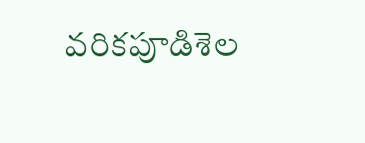వరికపూడిశెల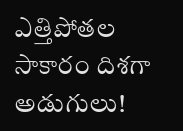ఎత్తిపోతల సాకారం దిశగా అడుగులు!